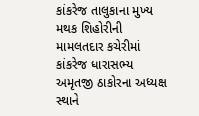કાંકરેજ તાલુકાના મુખ્ય મથક શિહોરીની મામલતદાર કચેરીમાં કાંકરેજ ધારાસભ્ય અમૃતજી ઠાકોરના અધ્યક્ષ સ્થાને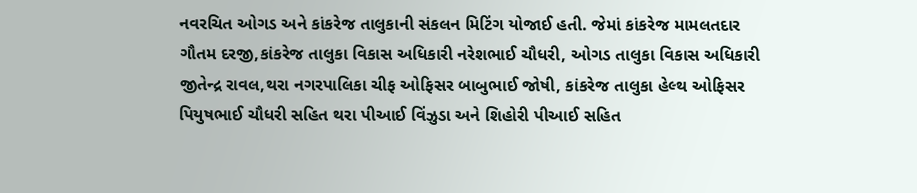નવરચિત ઓગડ અને કાંકરેજ તાલુકાની સંકલન મિટિંગ યોજાઈ હતી. જેમાં કાંકરેજ મામલતદાર ગૌતમ દરજી,કાંકરેજ તાલુકા વિકાસ અધિકારી નરેશભાઈ ચૌધરી, ઓગડ તાલુકા વિકાસ અધિકારી જીતેન્દ્ર રાવલ,થરા નગરપાલિકા ચીફ ઓફિસર બાબુભાઈ જોષી, કાંકરેજ તાલુકા હેલ્થ ઓફિસર પિયુષભાઈ ચૌધરી સહિત થરા પીઆઈ વિંઝુડા અને શિહોરી પીઆઈ સહિત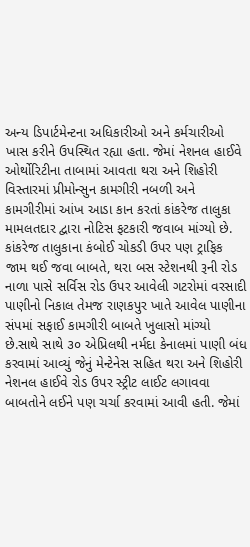અન્ય ડિપાર્ટમેન્ટના અધિકારીઓ અને કર્મચારીઓ ખાસ કરીને ઉપસ્થિત રહ્યા હતા. જેમાં નેશનલ હાઈવે ઓર્થોરિટીના તાબામાં આવતા થરા અને શિહોરી વિસ્તારમાં પ્રીમોન્સુન કામગીરી નબળી અને કામગીરીમાં આંખ આડા કાન કરતાં કાંકરેજ તાલુકા મામલતદાર દ્વારા નોટિસ ફટકારી જવાબ માંગ્યો છે.
કાંકરેજ તાલુકાના કંબોઈ ચોકડી ઉપર પણ ટ્રાફિક જામ થઈ જવા બાબતે, થરા બસ સ્ટેશનથી રૂની રોડ નાળા પાસે સર્વિસ રોડ ઉપર આવેલી ગટરોમાં વરસાદી પાણીનો નિકાલ તેમજ રાણકપુર ખાતે આવેલ પાણીના સંપમાં સફાઈ કામગીરી બાબતે ખુલાસો માંગ્યો છે.સાથે સાથે ૩૦ એપ્રિલથી નર્મદા કેનાલમાં પાણી બંધ કરવામાં આવ્યું જેનું મેન્ટેનેસ સહિત થરા અને શિહોરી નેશનલ હાઈવે રોડ ઉપર સ્ટ્રીટ લાઈટ લગાવવા બાબતોને લઈને પણ ચર્ચા કરવામાં આવી હતી. જેમાં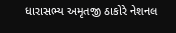ધારાસભ્ય અમૃતજી ઠાકોરે નેશનલ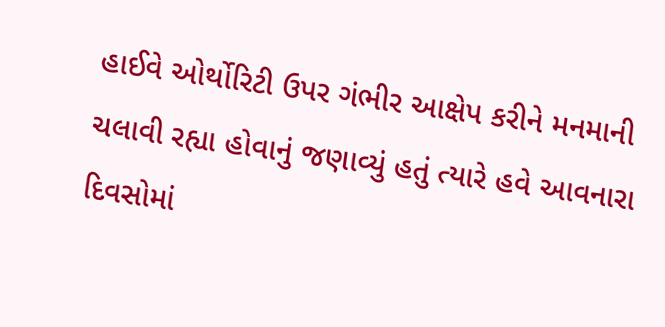હાઈવે ઓર્થોરિટી ઉપર ગંભીર આક્ષેપ કરીને મનમાની ચલાવી રહ્યા હોવાનું જણાવ્યું હતું ત્યારે હવે આવનારા દિવસોમાં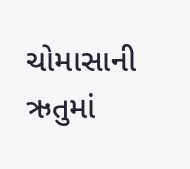ચોમાસાની ઋતુમાં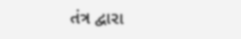તંત્ર દ્વારા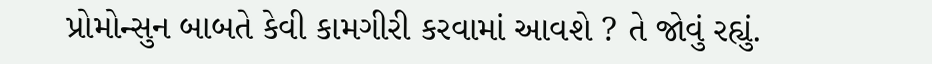પ્રોમોન્સુન બાબતે કેવી કામગીરી કરવામાં આવશે ? તે જોવું રહ્યું.